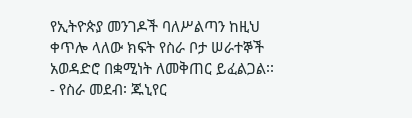የኢትዮጵያ መንገዶች ባለሥልጣን ከዚህ ቀጥሎ ላለው ክፍት የስራ ቦታ ሠራተኞች አወዳድሮ በቋሚነት ለመቅጠር ይፈልጋል፡፡
- የስራ መደብ፡ ጁኒየር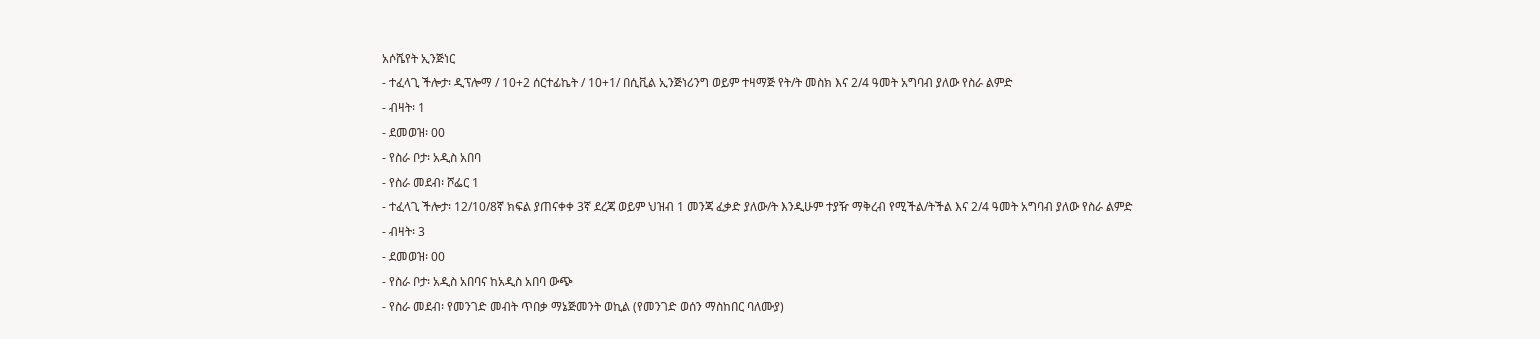አሶሼየት ኢንጅነር
- ተፈላጊ ችሎታ፡ ዲፕሎማ / 10+2 ሰርተፊኬት / 10+1/ በሲቪል ኢንጅነሪንግ ወይም ተዛማጅ የት/ት መስክ እና 2/4 ዓመት አግባብ ያለው የስራ ልምድ
- ብዛት፡ 1
- ደመወዝ፡ 00
- የስራ ቦታ፡ አዲስ አበባ
- የስራ መደብ፡ ሾፌር 1
- ተፈላጊ ችሎታ፡ 12/10/8ኛ ክፍል ያጠናቀቀ 3ኛ ደረጃ ወይም ህዝብ 1 መንጃ ፈቃድ ያለው/ት እንዲሁም ተያዥ ማቅረብ የሚችል/ትችል እና 2/4 ዓመት አግባብ ያለው የስራ ልምድ
- ብዛት፡ 3
- ደመወዝ፡ 00
- የስራ ቦታ፡ አዲስ አበባና ከአዲስ አበባ ውጭ
- የስራ መደብ፡ የመንገድ መብት ጥበቃ ማኔጅመንት ወኪል (የመንገድ ወሰን ማስከበር ባለሙያ)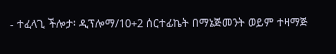- ተፈላጊ ችሎታ፡ ዲፕሎማ/10+2 ሰርተፊኬት በማኔጅመንት ወይም ተዛማጅ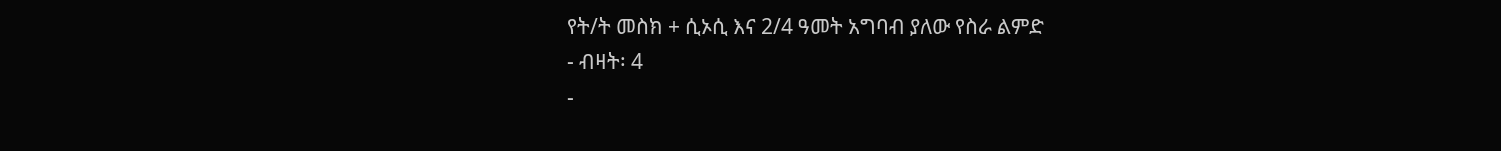የት/ት መስክ + ሲኦሲ እና 2/4 ዓመት አግባብ ያለው የስራ ልምድ
- ብዛት፡ 4
-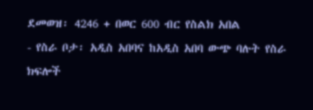ደመወዝ፡ 4246 + በወር 600 ብር የስልክ አበል
- የስራ ቦታ፡ አዲስ አበባና ከአዲስ አበባ ውጭ ባሉት የስራ ክፍሎች